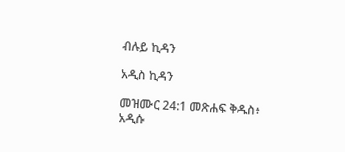ብሉይ ኪዳን

አዲስ ኪዳን

መዝሙር 24:1 መጽሐፍ ቅዱስ፥ አዲሱ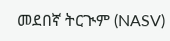መደበኛ ትርጒም (NASV)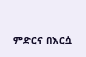ምድርና በእርሷ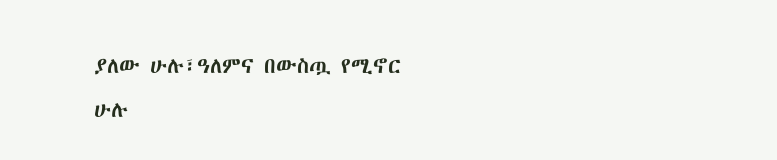ያለው ሁሉ፣ዓለምና በውስጧ የሚኖር ሁሉ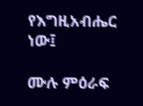የእግዚአብሔር ነው፤

ሙሉ ምዕራፍ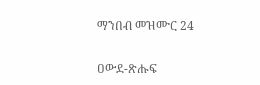ማንበብ መዝሙር 24

ዐውደ-ጽሑፍ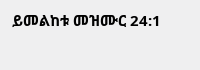ይመልከቱ መዝሙር 24:1